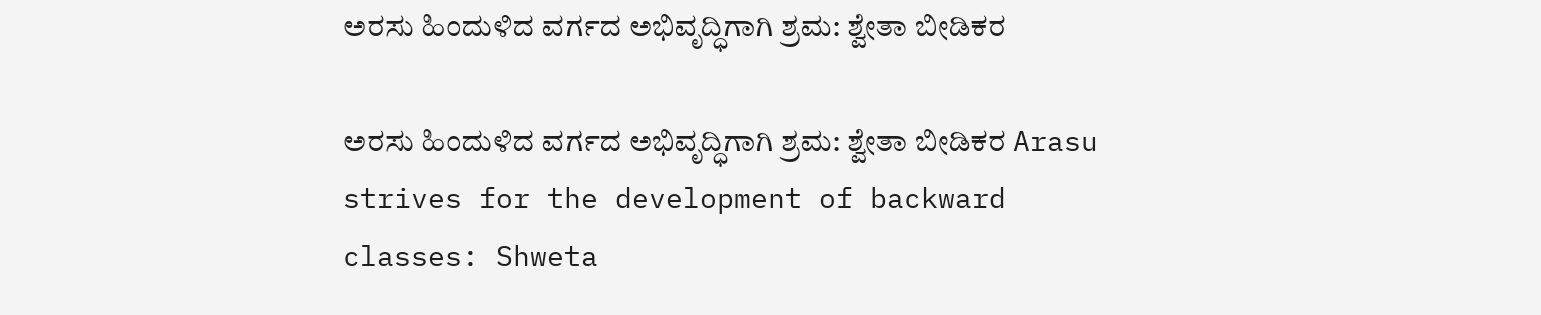ಅರಸು ಹಿಂದುಳಿದ ವರ್ಗದ ಅಭಿವೃದ್ಧಿಗಾಗಿ ಶ್ರಮ: ಶ್ವೇತಾ ಬೀಡಿಕರ

ಅರಸು ಹಿಂದುಳಿದ ವರ್ಗದ ಅಭಿವೃದ್ಧಿಗಾಗಿ ಶ್ರಮ: ಶ್ವೇತಾ ಬೀಡಿಕರ Arasu strives for the development of backward classes: Shweta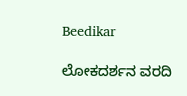Beedikar

ಲೋಕದರ್ಶನ ವರದಿ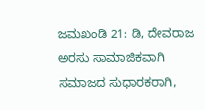ಜಮಖಂಡಿ 21: ಡಿ, ದೇವರಾಜ ಅರಸು ಸಾಮಾಜಿಕವಾಗಿ ಸಮಾಜದ ಸುಧಾರಕರಾಗಿ,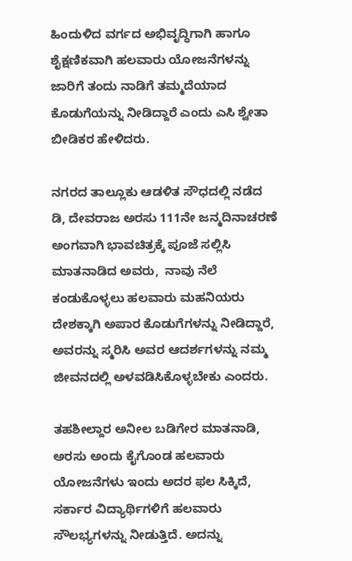ಹಿಂದುಳಿದ ವರ್ಗದ ಅಭಿವೃದ್ಧಿಗಾಗಿ ಹಾಗೂ ಶೈಕ್ಷಣಿಕವಾಗಿ ಹಲವಾರು ಯೋಜನೆಗಳನ್ನು ಜಾರಿಗೆ ತಂದು ನಾಡಿಗೆ ತಮ್ಮದೆಯಾದ ಕೊಡುಗೆಯನ್ನು ನೀಡಿದ್ದಾರೆ ಎಂದು ಎಸಿ ಶ್ವೇತಾ ಬೀಡಿಕರ ಹೇಳಿದರು.

ನಗರದ ತಾಲ್ಲೂಕು ಆಡಳಿತ ಸೌಧದಲ್ಲಿ ನಡೆದ ಡಿ, ದೇವರಾಜ ಅರಸು 111ನೇ ಜನ್ಮದಿನಾಚರಣೆ ಅಂಗವಾಗಿ ಭಾವಚಿತ್ರಕ್ಕೆ ಪೂಜೆ ಸಲ್ಲಿಸಿ ಮಾತನಾಡಿದ ಅವರು,  ನಾವು ನೆಲೆ ಕಂಡುಕೊಳ್ಳಲು ಹಲವಾರು ಮಹನಿಯರು ದೇಶಕ್ಕಾಗಿ ಅಪಾರ ಕೊಡುಗೆಗಳನ್ನು ನೀಡಿದ್ದಾರೆ, ಅವರನ್ನು ಸ್ಮರಿಸಿ ಅವರ ಆದರ್ಶಗಳನ್ನು ನಮ್ಮ ಜೀವನದಲ್ಲಿ ಅಳವಡಿಸಿಕೊಳ್ಳಬೇಕು ಎಂದರು.

ತಹಶೀಲ್ದಾರ ಅನೀಲ ಬಡಿಗೇರ ಮಾತನಾಡಿ, ಅರಸು ಅಂದು ಕೈಗೊಂಡ ಹಲವಾರು ಯೋಜನೆಗಳು ಇಂದು ಅದರ ಫಲ ಸಿಕ್ಕಿದೆ, ಸರ್ಕಾರ ವಿದ್ಯಾರ್ಥಿಗಳಿಗೆ ಹಲವಾರು ಸೌಲಭ್ಯಗಳನ್ನು ನೀಡುತ್ತಿದೆ. ಅದನ್ನು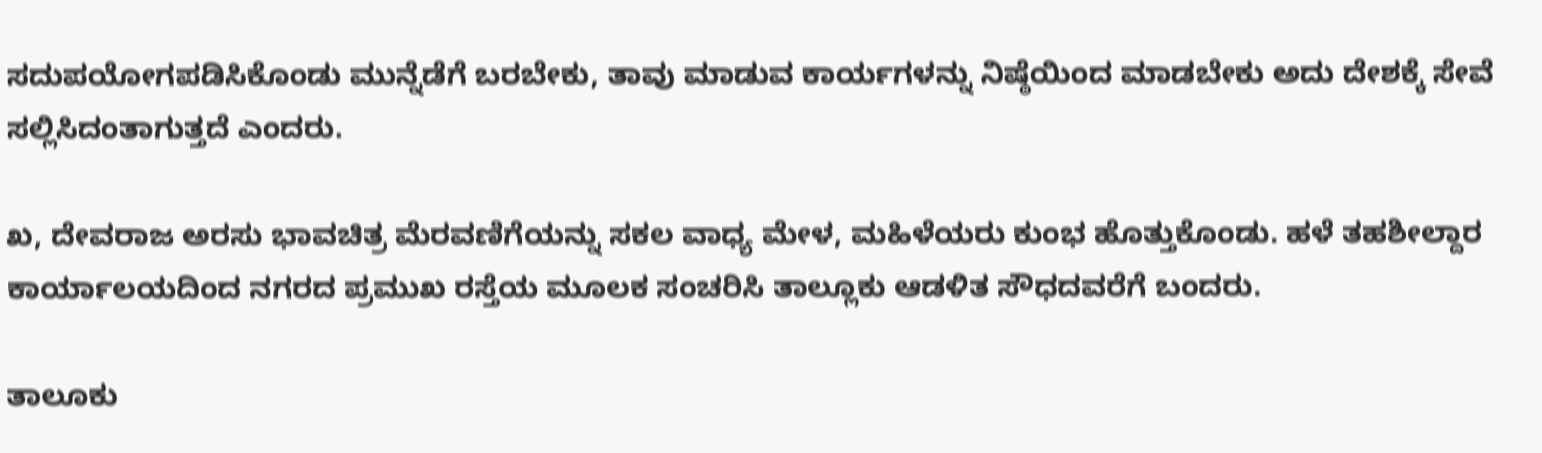ಸದುಪಯೋಗಪಡಿಸಿಕೊಂಡು ಮುನ್ನೆಡೆಗೆ ಬರಬೇಕು, ತಾವು ಮಾಡುವ ಕಾರ್ಯಗಳನ್ನು ನಿಷ್ಠೆಯಿಂದ ಮಾಡಬೇಕು ಅದು ದೇಶಕ್ಕೆ ಸೇವೆ ಸಲ್ಲಿಸಿದಂತಾಗುತ್ತದೆ ಎಂದರು.

ಖ, ದೇವರಾಜ ಅರಸು ಭಾವಚಿತ್ರ ಮೆರವಣಿಗೆಯನ್ನು ಸಕಲ ವಾಧ್ಯ ಮೇಳ, ಮಹಿಳೆಯರು ಕುಂಭ ಹೊತ್ತುಕೊಂಡು. ಹಳೆ ತಹಶೀಲ್ದಾರ ಕಾರ್ಯಾಲಯದಿಂದ ನಗರದ ಪ್ರಮುಖ ರಸ್ತೆಯ ಮೂಲಕ ಸಂಚರಿಸಿ ತಾಲ್ಲೂಕು ಆಡಳಿತ ಸೌಧದವರೆಗೆ ಬಂದರು.

ತಾಲೂಕು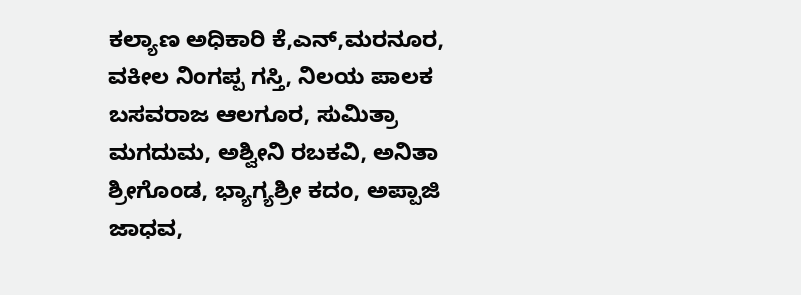ಕಲ್ಯಾಣ ಅಧಿಕಾರಿ ಕೆ,ಎನ್,ಮರನೂರ, ವಕೀಲ ನಿಂಗಪ್ಪ ಗಸ್ತಿ, ನಿಲಯ ಪಾಲಕ ಬಸವರಾಜ ಆಲಗೂರ, ಸುಮಿತ್ರಾ ಮಗದುಮ, ಅಶ್ವೀನಿ ರಬಕವಿ, ಅನಿತಾ ಶ್ರೀಗೊಂಡ, ಭ್ಯಾಗ್ಯಶ್ರೀ ಕದಂ, ಅಪ್ಪಾಜಿ ಜಾಧವ,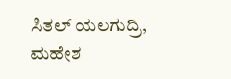ಸಿತಲ್ ಯಲಗುದ್ರಿ, ಮಹೇಶ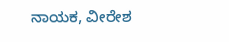ನಾಯಕ, ವೀರೇಶ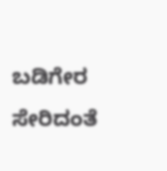ಬಡಿಗೇರ ಸೇರಿದಂತೆ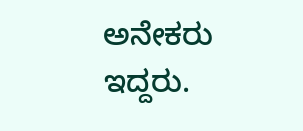ಅನೇಕರು ಇದ್ದರು.